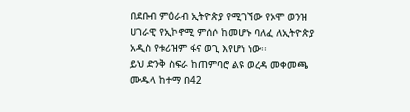በደቡብ ምዕራብ ኢትዮጵያ የሚገኘው የኦሞ ወንዝ ሀገራዊ የኢኮኖሚ ምሰሶ ከመሆኑ ባለፈ ለኢትዮጵያ አዲስ የቱሪዝም ፋና ወጊ እየሆነ ነው፡፡
ይህ ድንቅ ስፍራ ከጠምባሮ ልዩ ወረዳ መቀመጫ ሙዱላ ከተማ በ42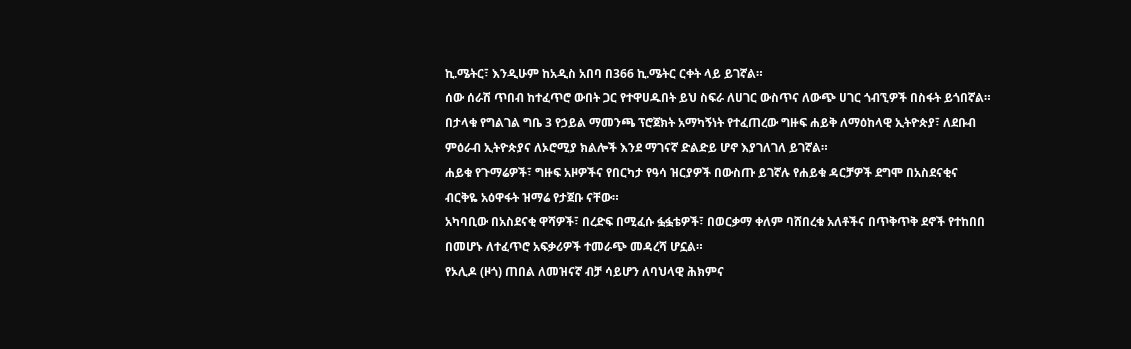ኪ.ሜትር፣ እንዲሁም ከአዲስ አበባ በ366 ኪ.ሜትር ርቀት ላይ ይገኛል።
ሰው ሰራሽ ጥበብ ከተፈጥሮ ውበት ጋር የተዋሀዱበት ይህ ስፍራ ለሀገር ውስጥና ለውጭ ሀገር ጎብኚዎች በስፋት ይጎበኛል።
በታላቁ የግልገል ግቤ 3 የኃይል ማመንጫ ፕሮጀክት አማካኝነት የተፈጠረው ግዙፍ ሐይቅ ለማዕከላዊ ኢትዮጵያ፣ ለደቡብ ምዕራብ ኢትዮጵያና ለኦሮሚያ ክልሎች እንደ ማገናኛ ድልድይ ሆኖ እያገለገለ ይገኛል።
ሐይቁ የጉማሬዎች፣ ግዙፍ አዞዎችና የበርካታ የዓሳ ዝርያዎች በውስጡ ይገኛሉ የሐይቁ ዳርቻዎች ደግሞ በአስደናቂና ብርቅዬ አዕዋፋት ዝማሬ የታጀቡ ናቸው።
አካባቢው በአስደናቂ ዋሻዎች፣ በረድፍ በሚፈሱ ፏፏቴዎች፣ በወርቃማ ቀለም ባሸበረቁ አለቶችና በጥቅጥቅ ደኖች የተከበበ በመሆኑ ለተፈጥሮ አፍቃሪዎች ተመራጭ መዳረሻ ሆኗል።
የኦሊዶ (ዞጎ) ጠበል ለመዝናኛ ብቻ ሳይሆን ለባህላዊ ሕክምና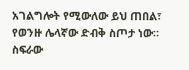አገልግሎት የሚውለው ይህ ጠበል፣ የወንዙ ሌላኛው ድብቅ ስጦታ ነው።
ስፍራው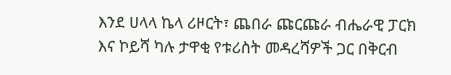እንደ ሀላላ ኬላ ሪዞርት፣ ጨበራ ጩርጩራ ብሔራዊ ፓርክ እና ኮይሻ ካሉ ታዋቂ የቱሪስት መዳረሻዎች ጋር በቅርብ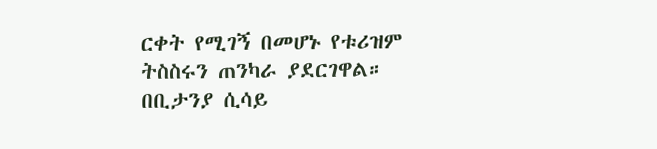ርቀት የሚገኝ በመሆኑ የቱሪዝም ትስስሩን ጠንካራ ያደርገዋል።
በቢታንያ ሲሳይ